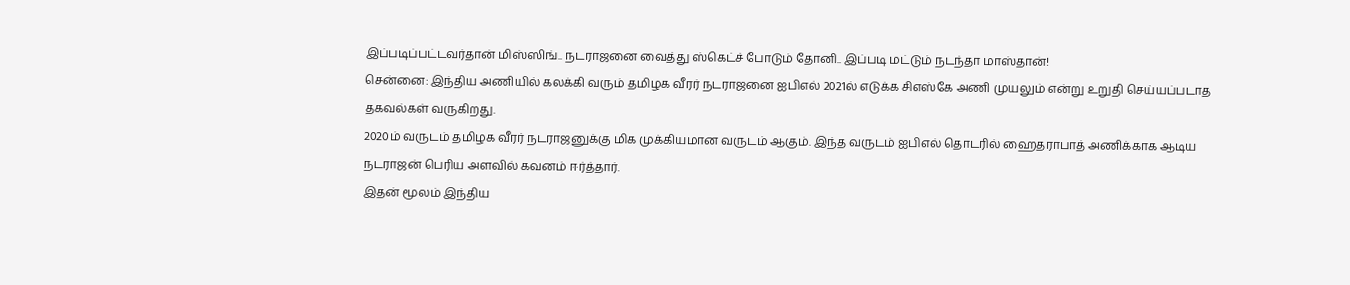இப்படிப்பட்டவர்தான் மிஸ்ஸிங்.. நடராஜனை வைத்து ஸ்கெட்ச் போடும் தோனி.. இப்படி மட்டும் நடந்தா மாஸ்தான்!
சென்னை: இந்திய அணியில் கலக்கி வரும் தமிழக வீரர் நடராஜனை ஐபிஎல் 2021ல் எடுக்க சிஎஸ்கே அணி முயலும் என்று உறுதி செய்யப்படாத தகவல்கள் வருகிறது.
2020ம் வருடம் தமிழக வீரர் நடராஜனுக்கு மிக முக்கியமான வருடம் ஆகும். இந்த வருடம் ஐபிஎல் தொடரில் ஹைதராபாத் அணிக்காக ஆடிய நடராஜன் பெரிய அளவில் கவனம் ஈர்த்தார்.
இதன் மூலம் இந்திய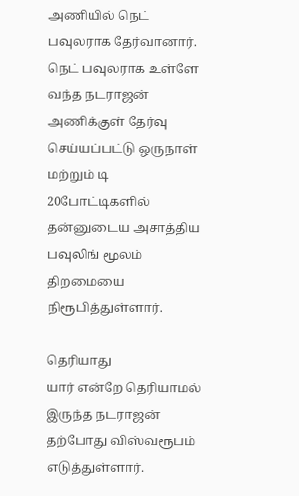அணியில் நெட் பவுலராக தேர்வானார். நெட் பவுலராக உள்ளே வந்த நடராஜன் அணிக்குள் தேர்வு செய்யப்பட்டு ஒருநாள் மற்றும் டி 20போட்டிகளில் தன்னுடைய அசாத்திய பவுலிங் மூலம் திறமையை நிரூபித்துள்ளார்.

தெரியாது
யார் என்றே தெரியாமல் இருந்த நடராஜன் தற்போது விஸ்வரூபம் எடுத்துள்ளார்.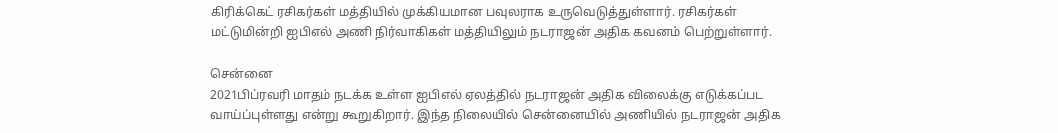கிரிக்கெட் ரசிகர்கள் மத்தியில் முக்கியமான பவுலராக உருவெடுத்துள்ளார். ரசிகர்கள் மட்டுமின்றி ஐபிஎல் அணி நிர்வாகிகள் மத்தியிலும் நடராஜன் அதிக கவனம் பெற்றுள்ளார்.

சென்னை
2021பிப்ரவரி மாதம் நடக்க உள்ள ஐபிஎல் ஏலத்தில் நடராஜன் அதிக விலைக்கு எடுக்கப்பட வாய்ப்புள்ளது என்று கூறுகிறார். இந்த நிலையில் சென்னையில் அணியில் நடராஜன் அதிக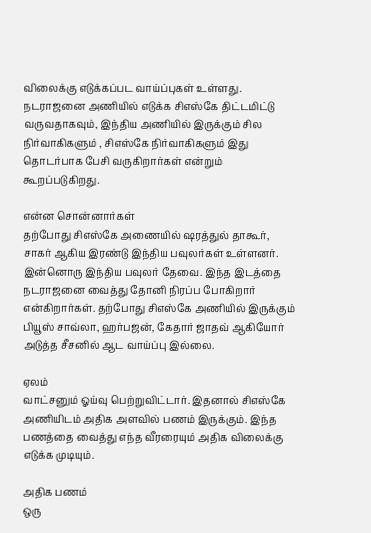விலைக்கு எடுக்கப்பட வாய்ப்புகள் உள்ளது. நடராஜனை அணியில் எடுக்க சிஎஸ்கே திட்டமிட்டு வருவதாகவும், இந்திய அணியில் இருக்கும் சில நிர்வாகிகளும் , சிஎஸ்கே நிர்வாகிகளும் இது தொடர்பாக பேசி வருகிறார்கள் என்றும் கூறப்படுகிறது.

என்ன சொன்னார்கள்
தற்போது சிஎஸ்கே அணையில் ஷரத்துல் தாகூர், சாகர் ஆகிய இரண்டு இந்திய பவுலர்கள் உள்ளனர். இன்னொரு இந்திய பவுலர் தேவை. இந்த இடத்தை நடராஜனை வைத்து தோனி நிரப்ப போகிறார் என்கிறார்கள். தற்போது சிஎஸ்கே அணியில் இருக்கும் பியூஸ் சாவ்லா, ஹர்பஜன், கேதார் ஜாதவ் ஆகியோர் அடுத்த சீசனில் ஆட வாய்ப்பு இல்லை.

ஏலம்
வாட்சனும் ஓய்வு பெற்றுவிட்டார். இதனால் சிஎஸ்கே அணியிடம் அதிக அளவில் பணம் இருக்கும். இந்த பணத்தை வைத்து எந்த வீரரையும் அதிக விலைக்கு எடுக்க முடியும்.

அதிக பணம்
ஒரு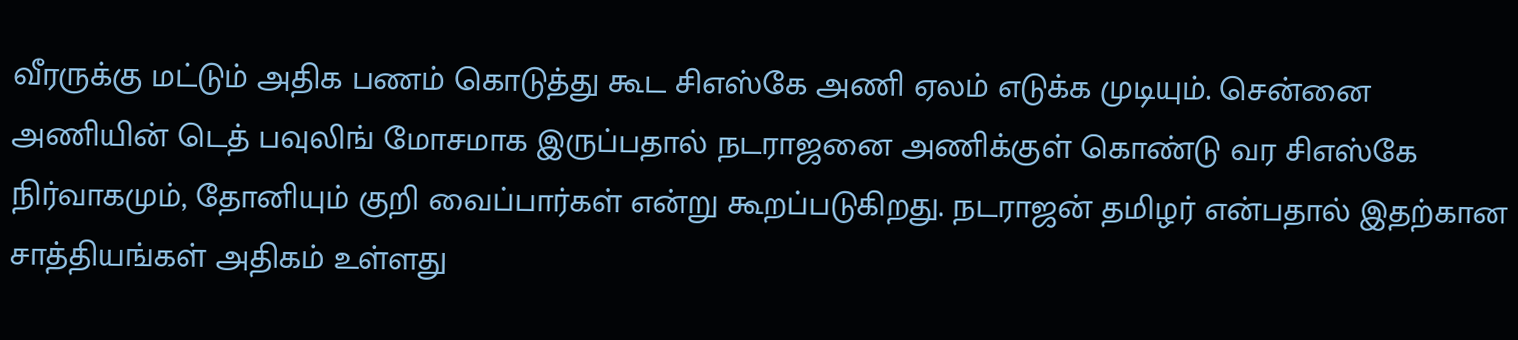வீரருக்கு மட்டும் அதிக பணம் கொடுத்து கூட சிஎஸ்கே அணி ஏலம் எடுக்க முடியும். சென்னை அணியின் டெத் பவுலிங் மோசமாக இருப்பதால் நடராஜனை அணிக்குள் கொண்டு வர சிஎஸ்கே நிர்வாகமும், தோனியும் குறி வைப்பார்கள் என்று கூறப்படுகிறது. நடராஜன் தமிழர் என்பதால் இதற்கான சாத்தியங்கள் அதிகம் உள்ளது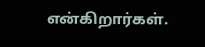என்கிறார்கள்.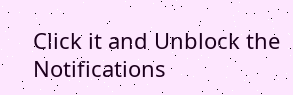Click it and Unblock the Notifications